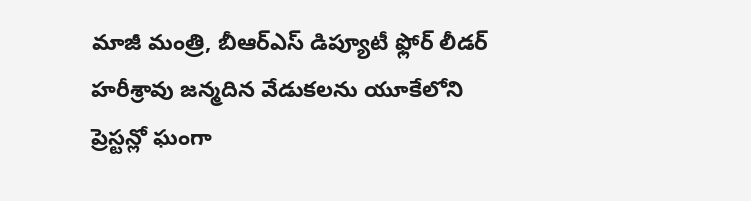మాజీ మంత్రి, బీఆర్ఎస్ డిప్యూటీ ఫ్లోర్ లీడర్ హరీశ్రావు జన్మదిన వేడుకలను యూకేలోని ప్రెస్టన్లో ఘంగా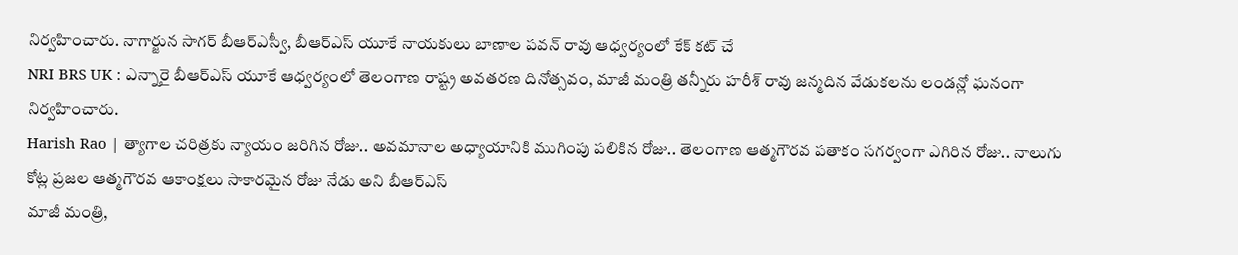నిర్వహించారు. నాగార్జున సాగర్ బీఆర్ఎస్వీ, బీఆర్ఎస్ యూకే నాయకులు బాణాల పవన్ రావు ఆధ్వర్యంలో కేక్ కట్ చే
NRI BRS UK : ఎన్నారై బీఆర్ఎస్ యూకే ఆధ్వర్యంలో తెలంగాణ రాష్ట్ర అవతరణ దినోత్సవం, మాజీ మంత్రి తన్నీరు హరీశ్ రావు జన్మదిన వేడుకలను లండన్లో ఘనంగా నిర్వహించారు.
Harish Rao | త్యాగాల చరిత్రకు న్యాయం జరిగిన రోజు.. అవమానాల అధ్యాయానికి ముగింపు పలికిన రోజు.. తెలంగాణ ఆత్మగౌరవ పతాకం సగర్వంగా ఎగిరిన రోజు.. నాలుగు కోట్ల ప్రజల ఆత్మగౌరవ ఆకాంక్షలు సాకారమైన రోజు నేడు అని బీఆర్ఎస్
మాజీ మంత్రి,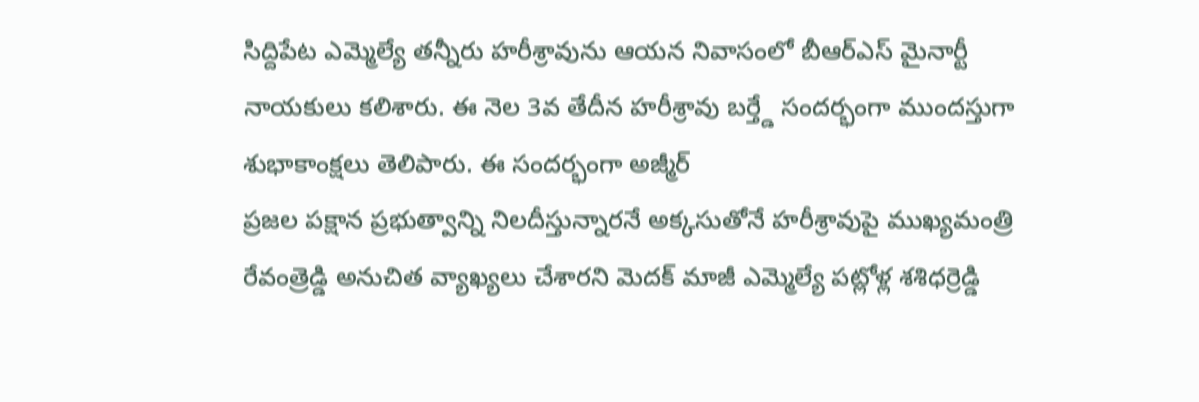సిద్దిపేట ఎమ్మెల్యే తన్నీరు హరీశ్రావును ఆయన నివాసంలో బీఆర్ఎస్ మైనార్టీ నాయకులు కలిశారు. ఈ నెల 3వ తేదీన హరీశ్రావు బర్త్డే సందర్భంగా ముందస్తుగా శుభాకాంక్షలు తెలిపారు. ఈ సందర్భంగా అజ్మీర్
ప్రజల పక్షాన ప్రభుత్వాన్ని నిలదీస్తున్నారనే అక్కసుతోనే హరీశ్రావుపై ముఖ్యమంత్రి రేవంత్రెడ్డి అనుచిత వ్యాఖ్యలు చేశారని మెదక్ మాజీ ఎమ్మెల్యే పట్లోళ్ల శశిధర్రెడ్డి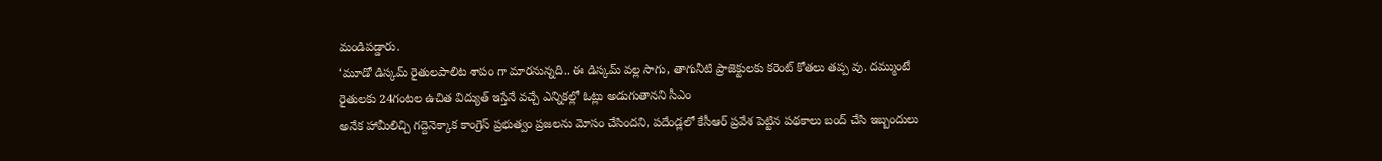మండిపడ్డారు.
‘మూడో డిస్కమ్ రైతులపాలిట శాపం గా మారనున్నది.. ఈ డిస్కమ్ వల్ల సాగు, తాగునీటి ప్రాజెక్టులకు కరెంట్ కోతలు తప్ప వు. దమ్ముంటే రైతులకు 24గంటల ఉచిత విద్యుత్ ఇస్తేనే వచ్చే ఎన్నికల్లో ఓట్లు అడుగుతానని సీఎం
అనేక హామీలిచ్చి గద్దెనెక్కాక కాంగ్రెస్ ప్రభుత్వం ప్రజలను మోసం చేసిందని, పదేండ్లలో కేసీఆర్ ప్రవేశ పెట్టిన పథకాలు బంద్ చేసి ఇబ్బందులు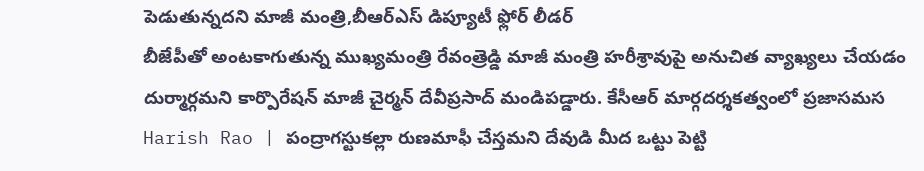పెడుతున్నదని మాజీ మంత్రి,బీఆర్ఎస్ డిప్యూటీ ఫ్లోర్ లీడర్
బీజేపీతో అంటకాగుతున్న ముఖ్యమంత్రి రేవంత్రెడ్డి మాజీ మంత్రి హరీశ్రావుపై అనుచిత వ్యాఖ్యలు చేయడం దుర్మార్గమని కార్పొరేషన్ మాజీ చైర్మన్ దేవీప్రసాద్ మండిపడ్డారు. కేసీఆర్ మార్గదర్శకత్వంలో ప్రజాసమస
Harish Rao | పంద్రాగస్టుకల్లా రుణమాఫీ చేస్తమని దేవుడి మీద ఒట్టు పెట్టి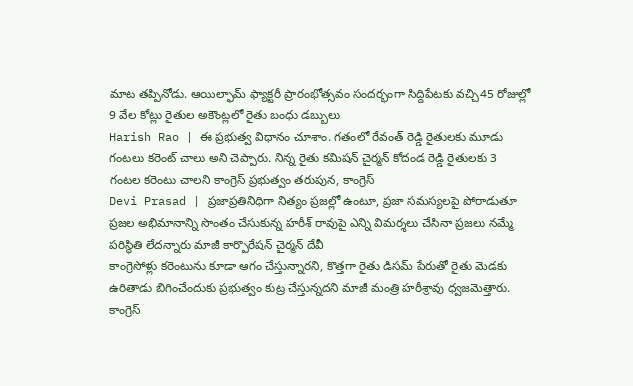మాట తప్పినోడు. ఆయిల్ఫామ్ ఫ్యాక్టరీ ప్రారంభోత్సవం సందర్భంగా సిద్దిపేటకు వచ్చి45 రోజుల్లో 9 వేల కోట్లు రైతుల అకౌంట్లలో రైతు బంధు డబ్బులు
Harish Rao | ఈ ప్రభుత్వ విధానం చూశాం. గతంలో రేవంత్ రెడ్డి రైతులకు మూడు గంటలు కరెంట్ చాలు అని చెప్పారు. నిన్న రైతు కమిషన్ చైర్మన్ కోదండ రెడ్డి రైతులకు 3 గంటల కరెంటు చాలని కాంగ్రెస్ ప్రభుత్వం తరుపున, కాంగ్రెస్
Devi Prasad | ప్రజాప్రతినిధిగా నిత్యం ప్రజల్లో ఉంటూ, ప్రజా సమస్యలపై పోరాడుతూ ప్రజల అభిమానాన్ని సొంతం చేసుకున్న హరీశ్ రావుపై ఎన్ని విమర్శలు చేసినా ప్రజలు నమ్మే పరిస్థితి లేదన్నారు మాజీ కార్పొరేషన్ చైర్మన్ దేవీ
కాంగ్రెసోళ్లు కరెంటును కూడా ఆగం చేస్తున్నారని, కొత్తగా రైతు డిసమ్ పేరుతో రైతు మెడకు ఉరితాడు బిగించేందుకు ప్రభుత్వం కుట్ర చేస్తున్నదని మాజీ మంత్రి హరీశ్రావు ధ్వజమెత్తారు.
కాంగ్రెస్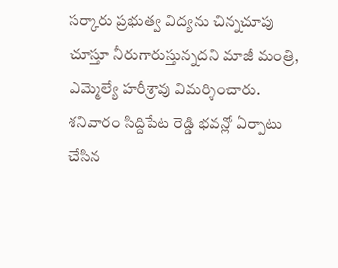సర్కారు ప్రభుత్వ విద్యను చిన్నచూపు చూస్తూ నీరుగారుస్తున్నదని మాజీ మంత్రి, ఎమ్మెల్యే హరీశ్రావు విమర్శించారు. శనివారం సిద్దిపేట రెడ్డి భవన్లో ఏర్పాటు చేసిన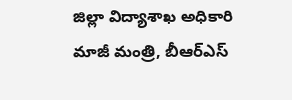జిల్లా విద్యాశాఖ అధికారి
మాజీ మంత్రి, బీఆర్ఎస్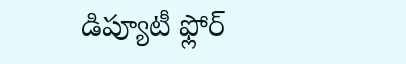డిప్యూటీ ఫ్లోర్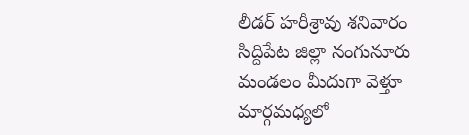లీడర్ హరీశ్రావు శనివారం సిద్దిపేట జిల్లా నంగునూరు మండలం మీదుగా వెళ్తూ మార్గమధ్యలో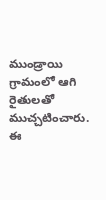ముండ్రాయి గ్రామంలో ఆగి రైతులతో ముచ్చటించారు. ఈ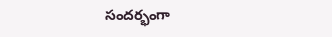సందర్భంగా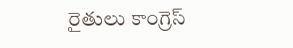రైతులు కాంగ్రెస్